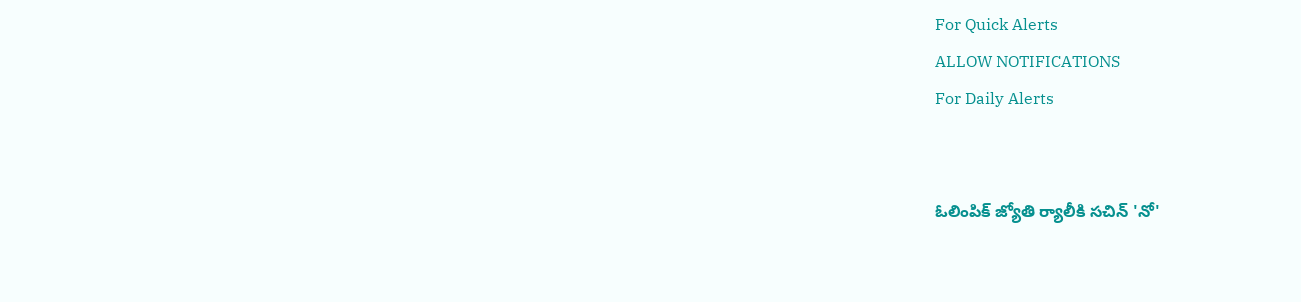For Quick Alerts
ALLOW NOTIFICATIONS
For Daily Alerts


ఓలింపిక్ జ్యోతి ర్యాలీకి సచిన్ 'నో'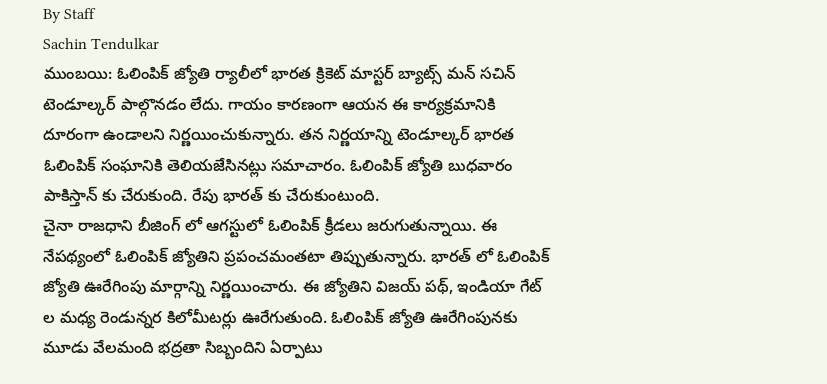By Staff
Sachin Tendulkar
ముంబయి: ఓలింపిక్ జ్యోతి ర్యాలీలో భారత క్రికెట్ మాస్టర్ బ్యాట్స్ మన్ సచిన్ టెండూల్కర్ పాల్గొనడం లేదు. గాయం కారణంగా ఆయన ఈ కార్యక్రమానికి దూరంగా ఉండాలని నిర్ణయించుకున్నారు. తన నిర్ణయాన్ని టెండూల్కర్ భారత ఓలింపిక్ సంఘానికి తెలియజేసినట్లు సమాచారం. ఓలింపిక్ జ్యోతి బుధవారం పాకిస్తాన్ కు చేరుకుంది. రేపు భారత్ కు చేరుకుంటుంది.
చైనా రాజధాని బీజింగ్ లో ఆగస్టులో ఓలింపిక్ క్రీడలు జరుగుతున్నాయి. ఈ నేపథ్యంలో ఓలింపిక్ జ్యోతిని ప్రపంచమంతటా తిప్పుతున్నారు. భారత్ లో ఓలింపిక్ జ్యోతి ఊరేగింపు మార్గాన్ని నిర్ణయించారు. ఈ జ్యోతిని విజయ్ పథ్, ఇండియా గేట్ ల మధ్య రెండున్నర కిలోమీటర్లు ఊరేగుతుంది. ఓలింపిక్ జ్యోతి ఊరేగింపునకు మూడు వేలమంది భద్రతా సిబ్బందిని ఏర్పాటు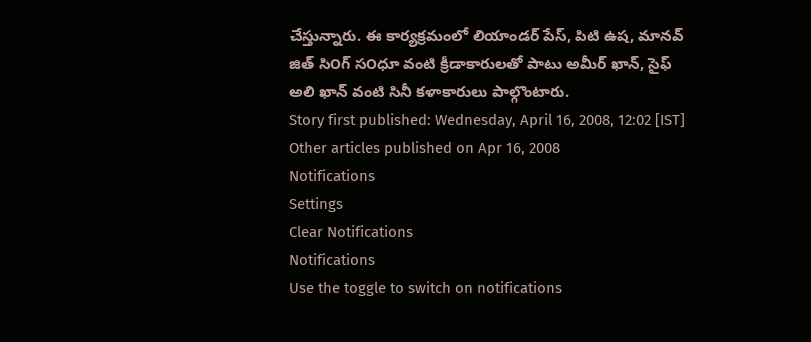చేస్తున్నారు. ఈ కార్యక్రమంలో లియాండర్ పేస్, పిటి ఉష, మానవ్ జిత్ సి౦గ్ స౦ధూ వంటి క్రీడాకారులతో పాటు అమీర్ ఖాన్, సైఫ్ అలి ఖాన్ వంటి సినీ కళాకారులు పాల్గొంటారు.
Story first published: Wednesday, April 16, 2008, 12:02 [IST]
Other articles published on Apr 16, 2008
Notifications
Settings
Clear Notifications
Notifications
Use the toggle to switch on notifications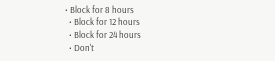• Block for 8 hours
  • Block for 12 hours
  • Block for 24 hours
  • Don't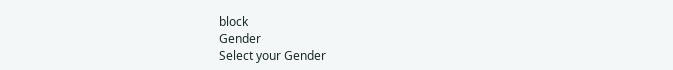block
Gender
Select your Gender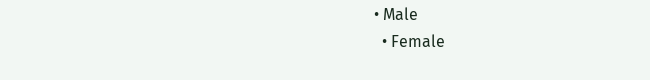• Male
  • Female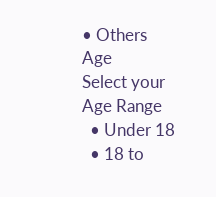• Others
Age
Select your Age Range
  • Under 18
  • 18 to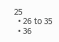25
  • 26 to 35
  • 36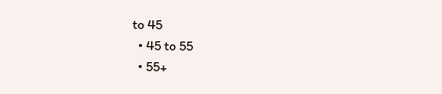to 45
  • 45 to 55
  • 55+